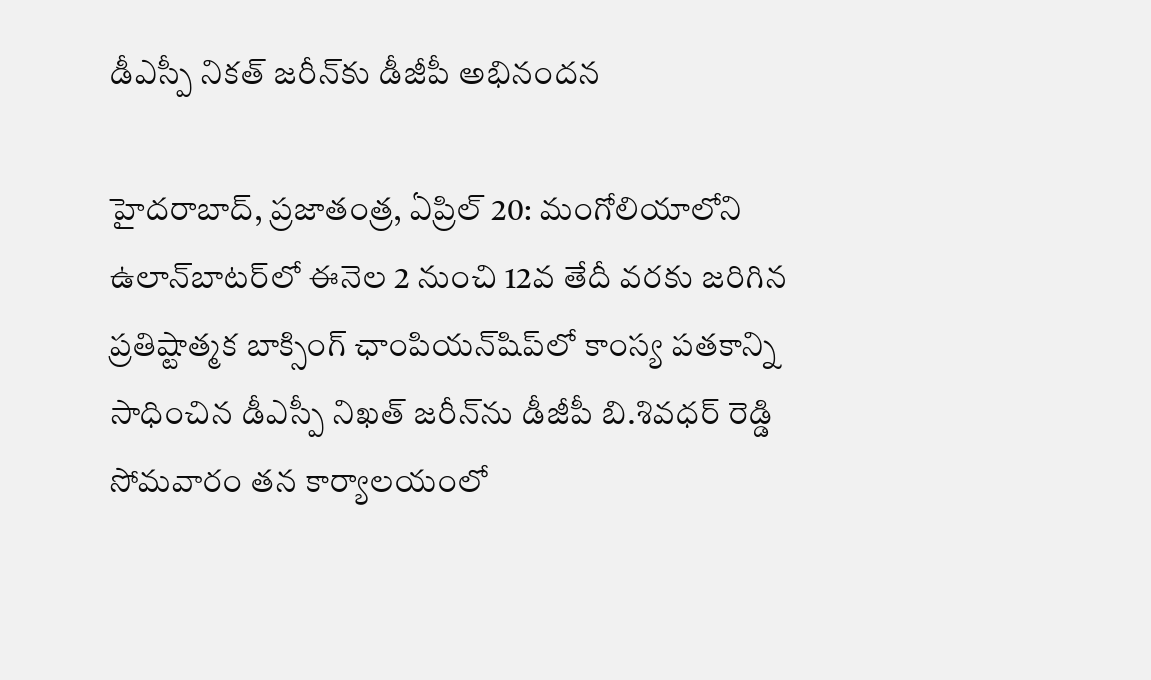డీఎస్పీ నికత్ జరీన్‌కు డీజీపీ అభినందన

హైదరాబాద్, ప్రజాతంత్ర, ఏప్రిల్ 20: మంగోలియాలోని ఉలాన్‌బాటర్‌లో ఈనెల 2 నుంచి 12వ తేదీ వరకు జరిగిన ప్రతిష్టాత్మక బాక్సింగ్ ఛాంపియన్‌షిప్‌లో కాంస్య పతకాన్ని సాధించిన డీఎస్పీ నిఖత్ జరీన్‌ను డీజీపీ బి.శివధర్ రెడ్డి సోమవారం తన కార్యాలయంలో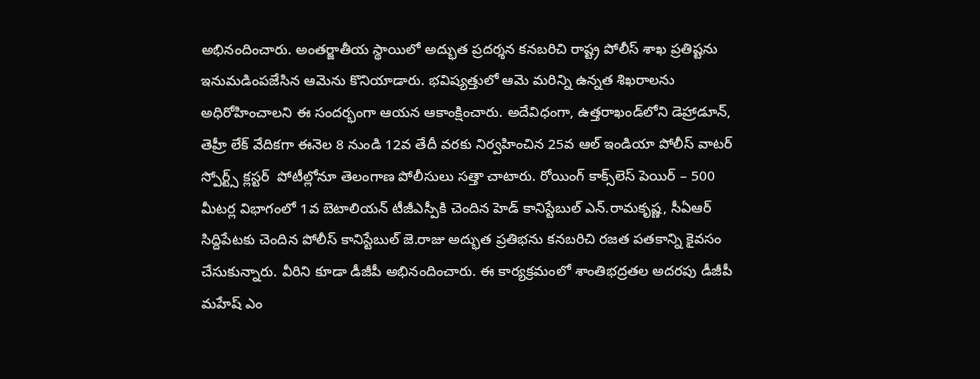అభినందించారు. అంతర్జాతీయ స్థాయిలో అద్భుత ప్రదర్శన కనబరిచి రాష్ట్ర పోలీస్ శాఖ ప్రతిష్టను ఇనుమడింపజేసిన ఆమెను కొనియాడారు. భవిష్యత్తులో ఆమె మరిన్ని ఉన్నత శిఖరాలను అధిరోహించాలని ఈ సందర్భంగా ఆయన ఆకాంక్షించారు. అదేవిధంగా, ఉత్తరాఖండ్‌లోని డెహ్రాడూన్, తెహ్రీ లేక్ వేదికగా ఈనెల 8 నుండి 12వ తేదీ వరకు నిర్వహించిన 25వ ఆల్ ఇండియా పోలీస్ వాటర్ స్పోర్ట్స్ క్లస్టర్  పోటీల్లోనూ తెలంగాణ పోలీసులు సత్తా చాటారు. రోయింగ్ కాక్స్‌లెస్ పెయిర్ – 500 మీటర్ల విభాగంలో 1వ బెటాలియన్ టీజీఎస్పీకి చెందిన హెడ్ కానిస్టేబుల్ ఎన్.రామకృష్ణ, సీఏఆర్ సిద్దిపేటకు చెందిన పోలీస్ కానిస్టేబుల్ జె.రాజు అద్భుత ప్రతిభను కనబరిచి రజత పతకాన్ని కైవసం చేసుకున్నారు. వీరిని కూడా డీజీపీ అభినందించారు. ఈ కార్యక్రమంలో శాంతిభద్రతల అదరపు డీజీపీ మహేష్ ఎం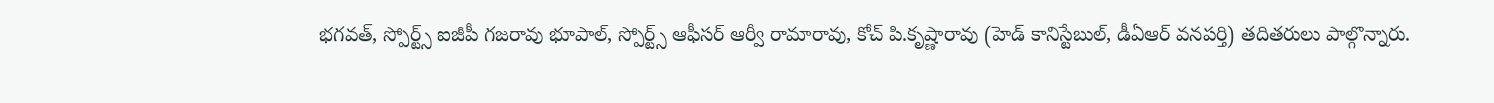భగవత్, స్పోర్ట్స్ ఐజీపీ గజరావు భూపాల్, స్పోర్ట్స్ ఆఫీసర్ ఆర్వీ రామారావు, కోచ్ పి.కృష్ణారావు (హెడ్ కానిస్టేబుల్, డీఏఆర్ వనపర్తి) తదితరులు పాల్గొన్నారు.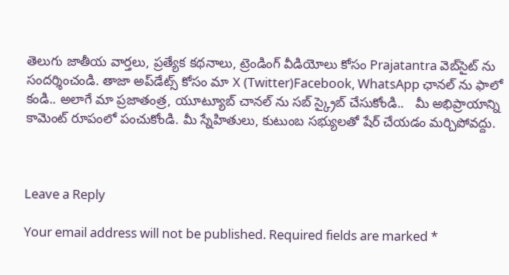తెలుగు జాతీయ వార్తలు, ప్రత్యేక కథనాలు, ట్రెండింగ్ వీడియోలు కోసం Prajatantra వెబ్‌సైట్ ను సందర్శించండి. తాజా అప్‌డేట్స్ కోసం మా X (Twitter)Facebook, WhatsApp ఛానల్ ను ఫాలో కండి.. అలాగే మా ప్రజాతంత్ర, యూట్యూబ్ చానల్ ను సబ్ స్క్రైబ్ చేసుకోండి..   మీ అభిప్రాయాన్ని కామెంట్ రూపంలో పంచుకోండి. మీ స్నేహితులు, కుటుంబ సభ్యులతో షేర్ చేయడం మర్చిపోవద్దు.



Leave a Reply

Your email address will not be published. Required fields are marked *